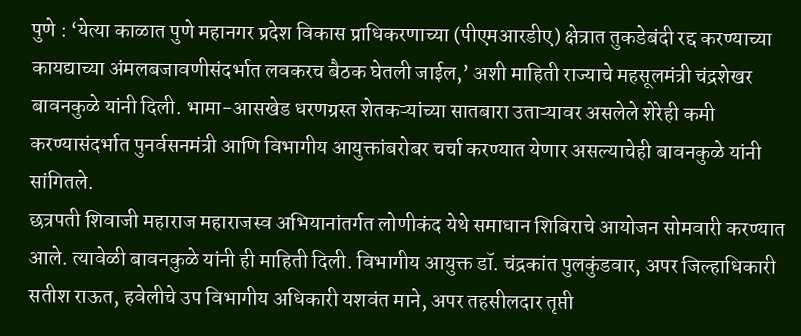पुणे : ‘येत्या काळात पुणे महानगर प्रदेश विकास प्राधिकरणाच्या (पीएमआरडीए) क्षेत्रात तुकडेबंदी रद्द करण्याच्या कायद्याच्या अंमलबजावणीसंदर्भात लवकरच बैठक घेतली जाईल,’ अशी माहिती राज्याचे महसूलमंत्री चंद्रशेखर बावनकुळे यांनी दिली. भामा-आसखेड धरणग्रस्त शेतकऱ्यांच्या सातबारा उताऱ्यावर असलेले शेरेही कमी करण्यासंदर्भात पुनर्वसनमंत्री आणि विभागीय आयुक्तांबरोबर चर्चा करण्यात येणार असल्याचेही बावनकुळे यांनी सांगितले.
छत्रपती शिवाजी महाराज महाराजस्व अभियानांतर्गत लोणीकंद येथे समाधान शिबिराचे आयोजन सोमवारी करण्यात आले. त्यावेळी बावनकुळे यांनी ही माहिती दिली. विभागीय आयुक्त डॉ. चंद्रकांत पुलकुंडवार, अपर जिल्हाधिकारी सतीश राऊत, हवेलीचे उप विभागीय अधिकारी यशवंत माने, अपर तहसीलदार तृप्ती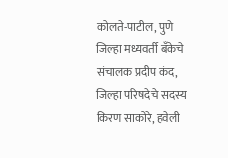कोलते-पाटील, पुणे जिल्हा मध्यवर्ती बँकेचे संचालक प्रदीप कंद, जिल्हा परिषदेचे सदस्य किरण साकोरे, हवेली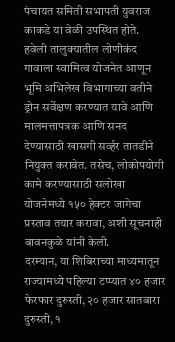पंचायत समिती सभापती युवराज काकडे या वेळी उपस्थित होते.
हवेली तालुक्यातील लोणीकंद गावाला स्वामित्व योजनेत आणून भूमि अभिलेख विभागाच्या वतीने ड्रोन सर्वेक्षण करण्यात यावे आणि मालमत्तापत्रक आणि सनद देण्यासाठी खासगी सर्व्हर तातडीने नियुक्त करावेत. तसेच, लोकोपयोगी कामे करण्यासाठी सलोखा योजनेमध्ये १५० हेक्टर जागेचा प्रस्ताव तयार करावा, अशी सूचनाही बावनकुळे यांनी केली.
दरम्यान, या शिबिराच्या माध्यमातून राज्यामध्ये पहिल्या टप्प्यात ४० हजार फेरफार दुरुस्ती, २० हजार सातबारा दुरुस्ती, १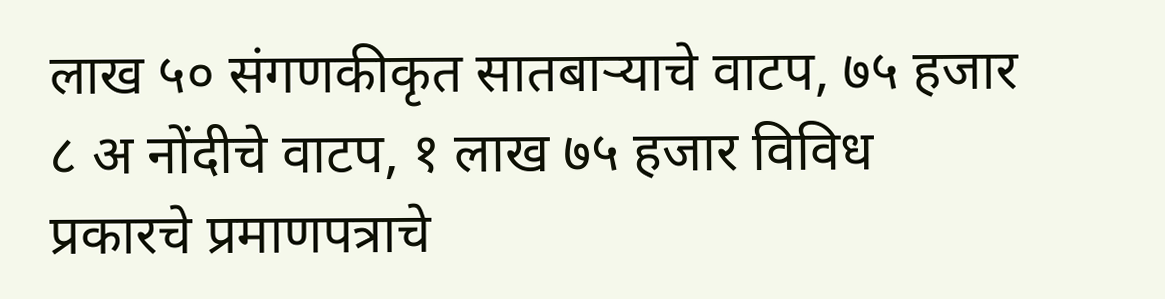लाख ५० संगणकीकृत सातबाऱ्याचे वाटप, ७५ हजार ८ अ नोंदीचे वाटप, १ लाख ७५ हजार विविध प्रकारचे प्रमाणपत्राचे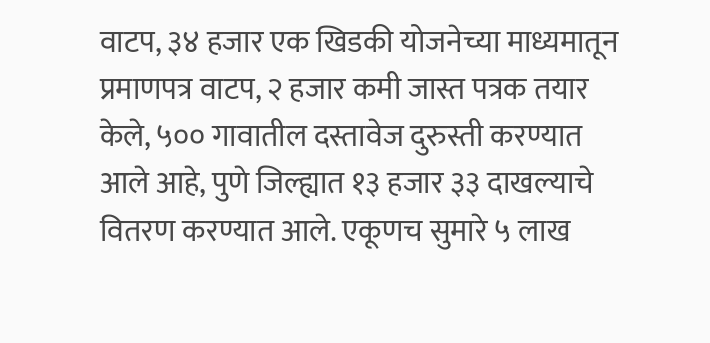वाटप, ३४ हजार एक खिडकी योजनेच्या माध्यमातून प्रमाणपत्र वाटप, २ हजार कमी जास्त पत्रक तयार केले, ५०० गावातील दस्तावेज दुरुस्ती करण्यात आले आहे, पुणे जिल्ह्यात १३ हजार ३३ दाखल्याचे वितरण करण्यात आले. एकूणच सुमारे ५ लाख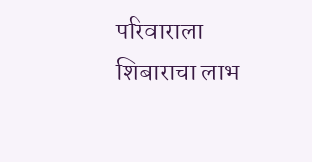परिवाराला शिबाराचा लाभ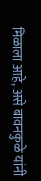मिळाला आहे, असे बावनकुळे यांनी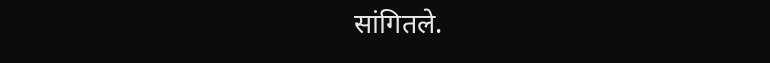सांगितले.